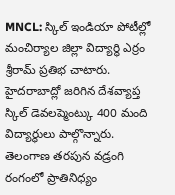MNCL: స్కిల్ ఇండియా పోటీల్లో మంచిర్యాల జిల్లా విద్యార్థి ఎర్రం శ్రీరామ్ ప్రతిభ చాటారు. హైదరాబాద్లో జరిగిన దేశవ్యాప్త స్కిల్ డెవలప్మెంట్కు 400 మంది విద్యార్థులు పాల్గొన్నారు. తెలంగాణ తరపున వడ్రంగి రంగంలో ప్రాతినిధ్యం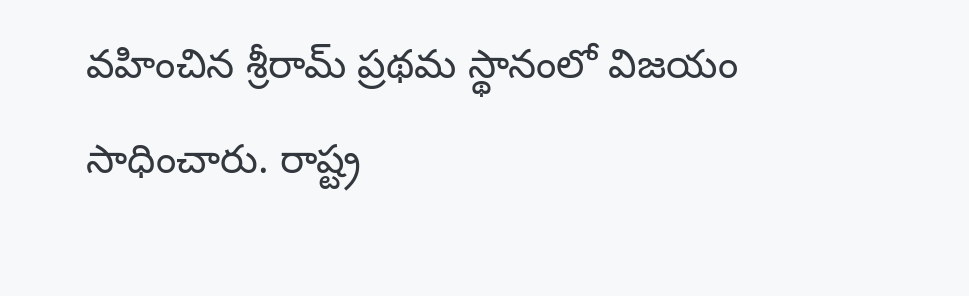వహించిన శ్రీరామ్ ప్రథమ స్థానంలో విజయం సాధించారు. రాష్ట్ర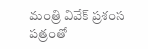మంత్రి వివేక్ ప్రశంస పత్రంతో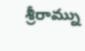శ్రీరామ్ను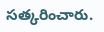సత్కరించారు.